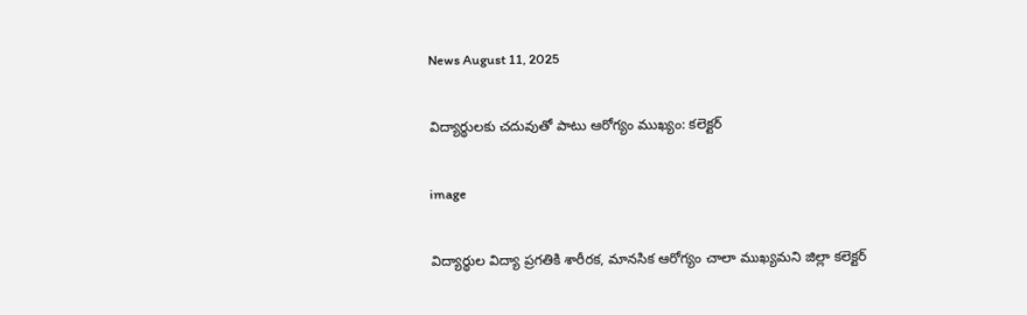News August 11, 2025

విద్యార్థులకు చదువుతో పాటు ఆరోగ్యం ముఖ్యం: కలెక్టర్

image

విద్యార్థుల విద్యా ప్రగతికి శారీరక, మానసిక ఆరోగ్యం చాలా ముఖ్యమని జిల్లా కలెక్టర్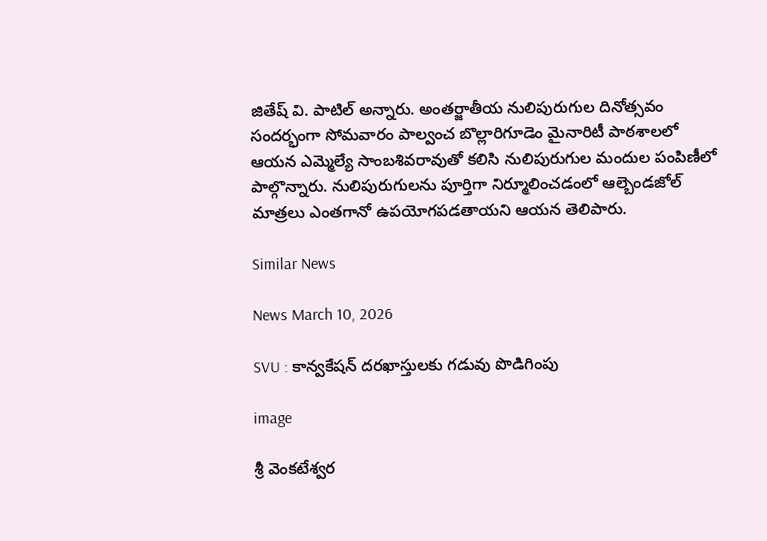జితేష్ వి. పాటిల్ అన్నారు. అంతర్జాతీయ నులిపురుగుల దినోత్సవం సందర్భంగా సోమవారం పాల్వంచ బొల్లారిగూడెం మైనారిటీ పాఠశాలలో ఆయన ఎమ్మెల్యే సాంబశివరావుతో కలిసి నులిపురుగుల మందుల పంపిణీలో పాల్గొన్నారు. నులిపురుగులను పూర్తిగా నిర్మూలించడంలో ఆల్బెండజోల్ మాత్రలు ఎంతగానో ఉపయోగపడతాయని ఆయన తెలిపారు.

Similar News

News March 10, 2026

SVU : కాన్వకేషన్ దరఖాస్తులకు గడువు పొడిగింపు

image

శ్రీ వెంకటేశ్వర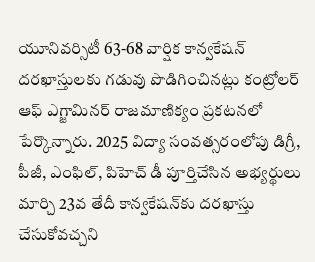యూనివర్సిటీ 63-68 వార్షిక కాన్వకేషన్ దరఖాస్తులకు గడువు పొడిగించినట్లు కంట్రోలర్ ఆఫ్ ఎగ్జామినర్ రాజమాణిక్యం ప్రకటనలో పేర్కొన్నారు. 2025 విద్యా సంవత్సరంలోపు డిగ్రీ, పీజీ, ఎంఫిల్, పిహెచ్ డీ పూర్తిచేసిన అభ్యర్థులు మార్చి 23వ తేదీ కాన్వకేషన్‌కు దరఖాస్తు చేసుకోవచ్చని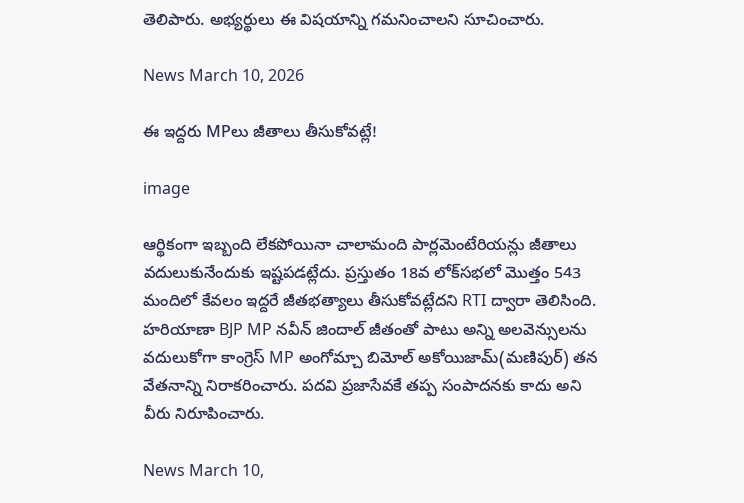తెలిపారు. అభ్యర్థులు ఈ విషయాన్ని గమనించాలని సూచించారు.

News March 10, 2026

ఈ ఇద్దరు MPలు జీతాలు తీసుకోవట్లే!

image

ఆర్థికంగా ఇబ్బంది లేకపోయినా చాలామంది పార్లమెంటేరియన్లు జీతాలు వదులుకునేందుకు ఇష్టపడట్లేదు. ప్రస్తుతం 18వ లోక్‌సభలో మొత్తం 543 మందిలో కేవలం ఇద్దరే జీతభత్యాలు తీసుకోవట్లేదని RTI ద్వారా తెలిసింది. హరియాణా BJP MP నవీన్ జిందాల్ జీతంతో పాటు అన్ని అలవెన్సులను వదులుకోగా కాంగ్రెస్ MP అంగోమ్చా బిమోల్ అకోయిజామ్(మణిపుర్) తన వేతనాన్ని నిరాకరించారు. పదవి ప్రజాసేవకే తప్ప సంపాదనకు కాదు అని వీరు నిరూపించారు.

News March 10,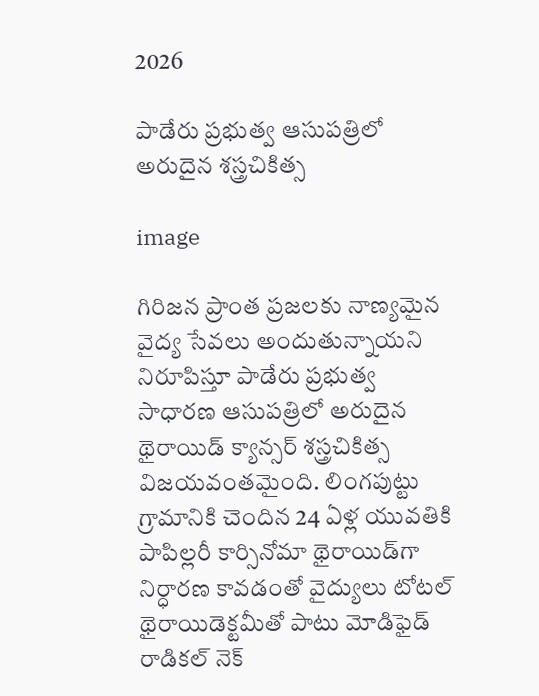2026

పాడేరు ప్రభుత్వ ఆసుపత్రిలో అరుదైన శస్త్రచికిత్స

image

గిరిజన ప్రాంత ప్రజలకు నాణ్యమైన వైద్య సేవలు అందుతున్నాయని నిరూపిస్తూ పాడేరు ప్రభుత్వ సాధారణ ఆసుపత్రిలో అరుదైన థైరాయిడ్ క్యాన్సర్ శస్త్రచికిత్స విజయవంతమైంది. లింగపుట్టు గ్రామానికి చెందిన 24 ఏళ్ల యువతికి పాపిల్లరీ కార్సినోమా థైరాయిడ్‌గా నిర్ధారణ కావడంతో వైద్యులు టోటల్ థైరాయిడెక్టమీతో పాటు మోడిఫైడ్ రాడికల్ నెక్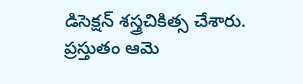డిసెక్షన్ శస్త్రచికిత్స చేశారు. ప్రస్తుతం ఆమె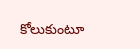కోలుకుంటూ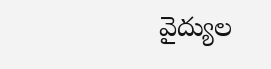వైద్యుల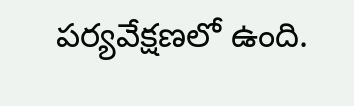పర్యవేక్షణలో ఉంది.